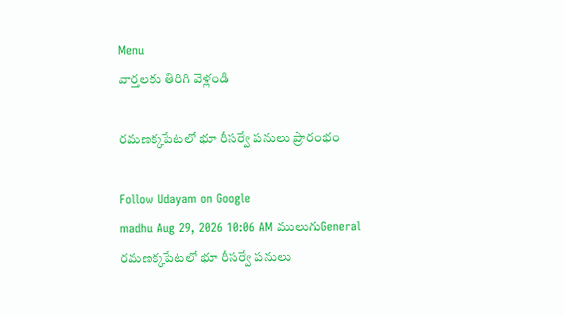Menu
వార్తలకు తిరిగి వెళ్లండి

రమణక్కపేటలో భూ రీసర్వే పనులు ప్రారంభం

Follow Udayam on Google
madhu Aug 29, 2026 10:06 AM ములుగుGeneral
రమణక్కపేటలో భూ రీసర్వే పనులు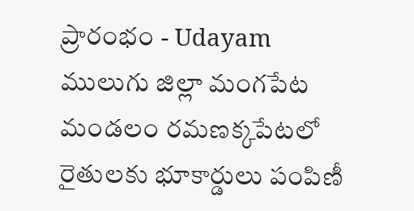ప్రారంభం - Udayam
ములుగు జిల్లా మంగపేట మండలం రమణక్కపేటలో రైతులకు భూకార్డులు పంపిణీ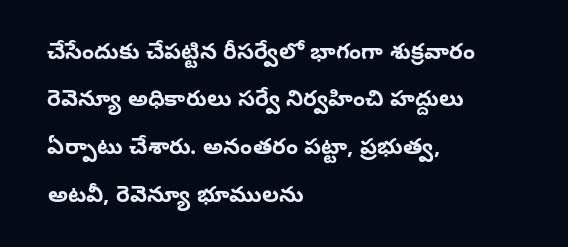చేసేందుకు చేపట్టిన రీసర్వేలో భాగంగా శుక్రవారం రెవెన్యూ అధికారులు సర్వే నిర్వహించి హద్దులు ఏర్పాటు చేశారు. అనంతరం పట్టా, ప్రభుత్వ, అటవీ, రెవెన్యూ భూములను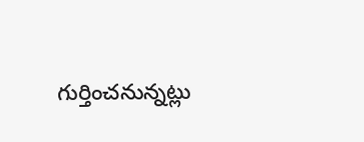గుర్తించనున్నట్లు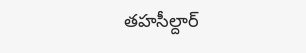తహసీల్దార్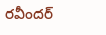రవీందర్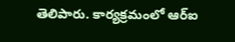తెలిపారు. కార్యక్రమంలో ఆర్ఐ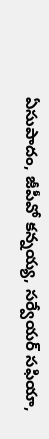ఏసుపాదం, జీపీవో కన్నయ్య, సర్వేయర్ సఫియా,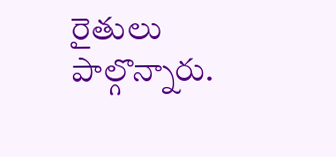రైతులు పాల్గొన్నారు.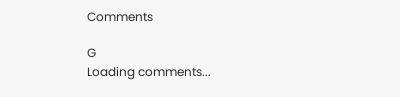Comments

G
Loading comments...